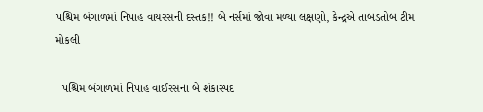પશ્ચિમ બંગાળમાં નિપાહ વાયરસની દસ્તક!! બે નર્સમાં જોવા મળ્યા લક્ષણો, કેન્દ્રએ તાબડતોબ ટીમ મોકલી

  પશ્ચિમ બંગાળમાં નિપાહ વાઈરસના બે શંકાસ્પદ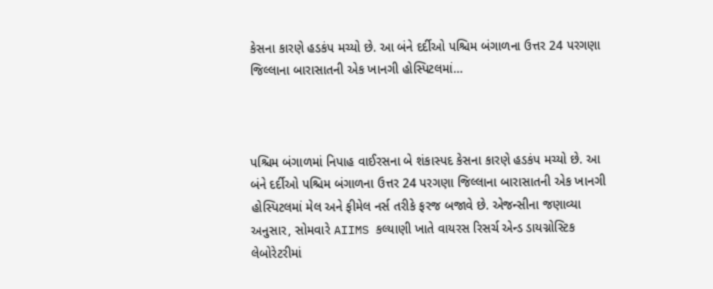કેસના કારણે હડકંપ મચ્યો છે. આ બંને દર્દીઓ પશ્ચિમ બંગાળના ઉત્તર 24 પરગણા જિલ્લાના બારાસાતની એક ખાનગી હોસ્પિટલમાં…



પશ્ચિમ બંગાળમાં નિપાહ વાઈરસના બે શંકાસ્પદ કેસના કારણે હડકંપ મચ્યો છે. આ બંને દર્દીઓ પશ્ચિમ બંગાળના ઉત્તર 24 પરગણા જિલ્લાના બારાસાતની એક ખાનગી હોસ્પિટલમાં મેલ અને ફીમેલ નર્સ તરીકે ફરજ બજાવે છે. એજન્સીના જણાવ્યા અનુસાર, સોમવારે AIIMS કલ્યાણી ખાતે વાયરસ રિસર્ચ એન્ડ ડાયગ્નોસ્ટિક લેબોરેટરીમાં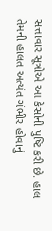સત્તાવાર સૂત્રોએ આ કેસોની પુષ્ટિ કરી છે. હાલ તેમની હાલત અત્યંત ગંભીર હોવાનું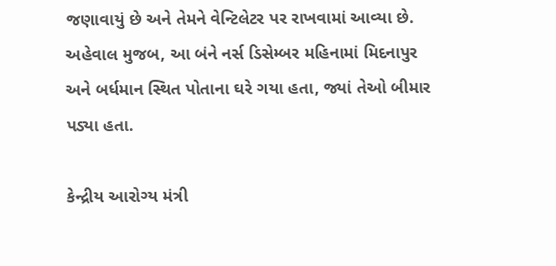જણાવાયું છે અને તેમને વેન્ટિલેટર પર રાખવામાં આવ્યા છે. અહેવાલ મુજબ, આ બંને નર્સ ડિસેમ્બર મહિનામાં મિદનાપુર અને બર્ધમાન સ્થિત પોતાના ઘરે ગયા હતા, જ્યાં તેઓ બીમાર પડ્યા હતા.

કેન્દ્રીય આરોગ્ય મંત્રી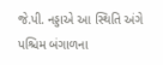જે.પી. નડ્ડાએ આ સ્થિતિ અંગે પશ્ચિમ બંગાળના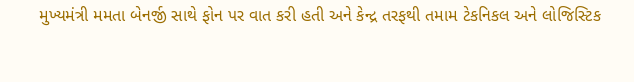મુખ્યમંત્રી મમતા બેનર્જી સાથે ફોન પર વાત કરી હતી અને કેન્દ્ર તરફથી તમામ ટેકનિકલ અને લોજિસ્ટિક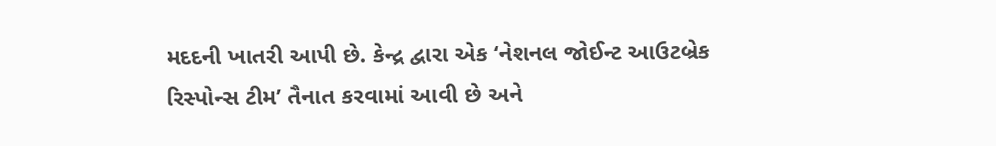મદદની ખાતરી આપી છે. કેન્દ્ર દ્વારા એક ‘નેશનલ જોઈન્ટ આઉટબ્રેક રિસ્પોન્સ ટીમ’ તૈનાત કરવામાં આવી છે અને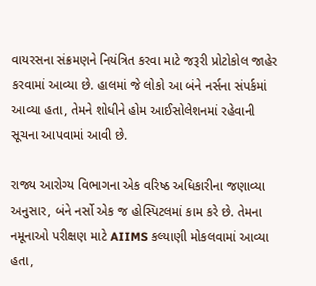વાયરસના સંક્રમણને નિયંત્રિત કરવા માટે જરૂરી પ્રોટોકોલ જાહેર કરવામાં આવ્યા છે. હાલમાં જે લોકો આ બંને નર્સના સંપર્કમાં આવ્યા હતા, તેમને શોધીને હોમ આઈસોલેશનમાં રહેવાની સૂચના આપવામાં આવી છે.

રાજ્ય આરોગ્ય વિભાગના એક વરિષ્ઠ અધિકારીના જણાવ્યા અનુસાર, બંને નર્સો એક જ હોસ્પિટલમાં કામ કરે છે. તેમના નમૂનાઓ પરીક્ષણ માટે AIIMS કલ્યાણી મોકલવામાં આવ્યા હતા,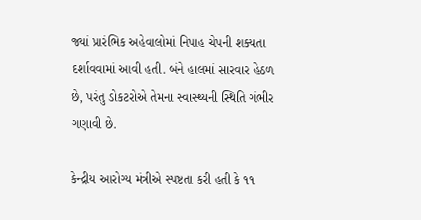જ્યાં પ્રારંભિક અહેવાલોમાં નિપાહ ચેપની શક્યતા દર્શાવવામાં આવી હતી. બંને હાલમાં સારવાર હેઠળ છે, પરંતુ ડોકટરોએ તેમના સ્વાસ્થ્યની સ્થિતિ ગંભીર ગણાવી છે.

કેન્દ્રીય આરોગ્ય મંત્રીએ સ્પષ્ટતા કરી હતી કે ૧૧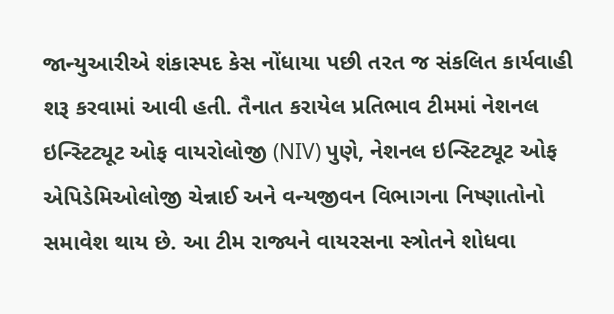જાન્યુઆરીએ શંકાસ્પદ કેસ નોંધાયા પછી તરત જ સંકલિત કાર્યવાહી શરૂ કરવામાં આવી હતી. તૈનાત કરાયેલ પ્રતિભાવ ટીમમાં નેશનલ ઇન્સ્ટિટ્યૂટ ઓફ વાયરોલોજી (NIV) પુણે, નેશનલ ઇન્સ્ટિટ્યૂટ ઓફ એપિડેમિઓલોજી ચેન્નાઈ અને વન્યજીવન વિભાગના નિષ્ણાતોનો સમાવેશ થાય છે. આ ટીમ રાજ્યને વાયરસના સ્ત્રોતને શોધવા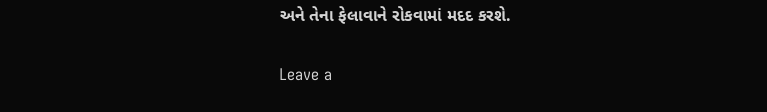અને તેના ફેલાવાને રોકવામાં મદદ કરશે.

Leave a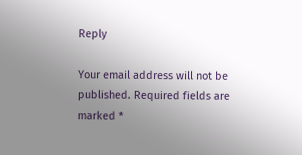Reply

Your email address will not be published. Required fields are marked *